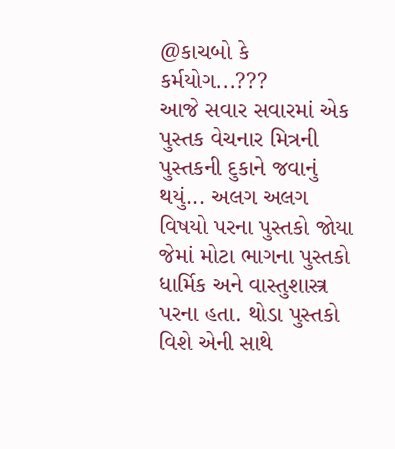@કાચબો કે કર્મયોગ...???
આજે સવાર સવારમાં એક પુસ્તક વેચનાર મિત્રની પુસ્તકની દુકાને જવાનું થયું... અલગ અલગ વિષયો પરના પુસ્તકો જોયા જેમાં મોટા ભાગના પુસ્તકો ધાર્મિક અને વાસ્તુશાસ્ત્ર પરના હતા. થોડા પુસ્તકો વિશે એની સાથે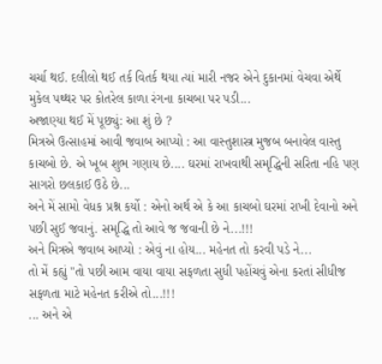ચર્ચા થઈ. દલીલો થઈ તર્ક વિતર્ક થયા ત્યાં મારી નજર એને દુકાનમાં વેચવા એર્થે મુકેલ પથ્થર પર કોતરેલ કાળા રંગના કાચબા પર પડી...
અજાણ્યા થઈ મેં પૂછ્યું: આ શું છે ?
મિત્રએ ઉત્સાહમાં આવી જવાબ આપ્યો : આ વાસ્તુશાસ્ત્ર મુજબ બનાવેલ વાસ્તુ કાચબો છે. એ ખૂબ શુભ ગણાય છે.... ઘરમાં રાખવાથી સમૃદ્ધિની સરિતા નહિ પણ સાગરો છલકાઈ ઉઠે છે...
અને મેં સામો વેધક પ્રશ્ન કર્યો : એનો અર્થ એ કે આ કાચબો ઘરમાં રાખી દેવાનો અને પછી સુઈ જવાનું. સમૃદ્ધિ તો આવે જ જવાની છે ને...!!!
અને મિત્રએ જવાબ આપ્યો : એવું ના હોય... મહેનત તો કરવી પડે ને...
તો મેં કહ્યું "તો પછી આમ વાયા વાયા સફળતા સુધી પહોંચવું એના કરતાં સીધીજ સફળતા માટે મહેનત કરીએ તો...!!!
... અને એ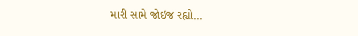મારી સામે જોઇજ રહ્યો...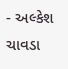- અલ્કેશ ચાવડા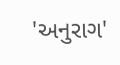'અનુરાગ'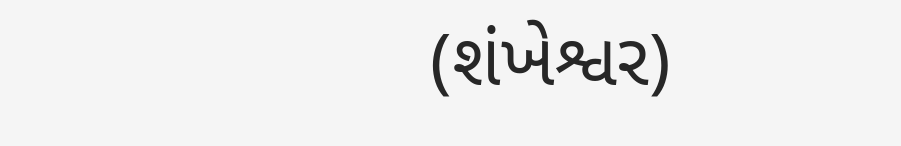(શંખેશ્વર)